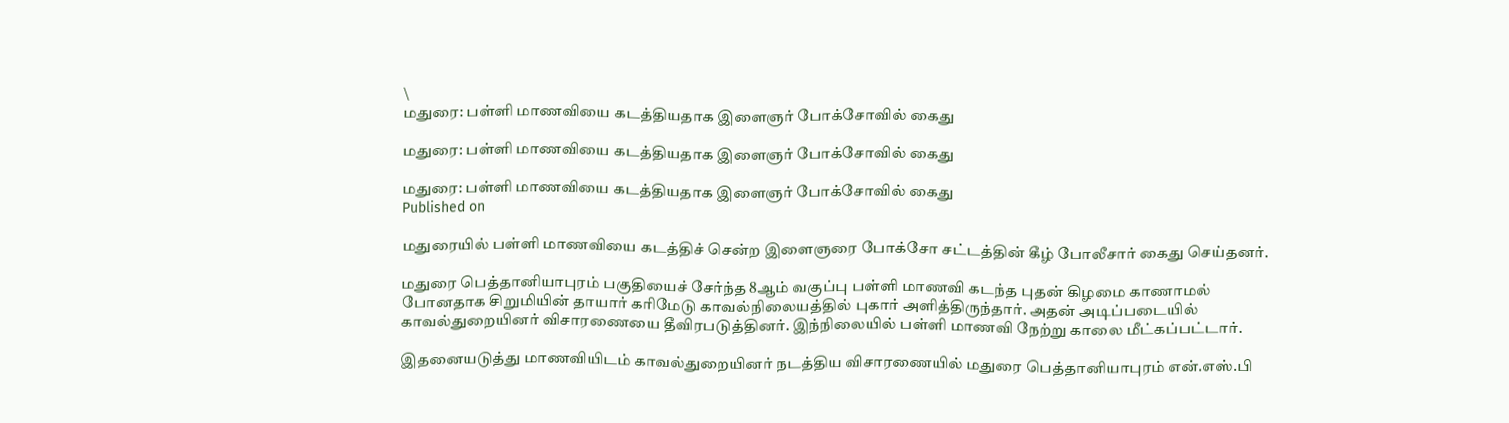\
மதுரை: பள்ளி மாணவியை கடத்தியதாக இளைஞர் போக்சோவில் கைது

மதுரை: பள்ளி மாணவியை கடத்தியதாக இளைஞர் போக்சோவில் கைது

மதுரை: பள்ளி மாணவியை கடத்தியதாக இளைஞர் போக்சோவில் கைது
Published on

மதுரையில் பள்ளி மாணவியை கடத்திச் சென்ற இளைஞரை போக்சோ சட்டத்தின் கீழ் போலீசார் கைது செய்தனர்.

மதுரை பெத்தானியாபுரம் பகுதியைச் சேர்ந்த 8ஆம் வகுப்பு பள்ளி மாணவி கடந்த புதன் கிழமை காணாமல் போனதாக சிறுமியின் தாயார் கரிமேடு காவல்நிலையத்தில் புகார் அளித்திருந்தார். அதன் அடிப்படையில் காவல்துறையினர் விசாரணையை தீவிரபடுத்தினர். இந்நிலையில் பள்ளி மாணவி நேற்று காலை மீட்கப்பட்டார்.

இதனையடுத்து மாணவியிடம் காவல்துறையினர் நடத்திய விசாரணையில் மதுரை பெத்தானியாபுரம் என்.எஸ்.பி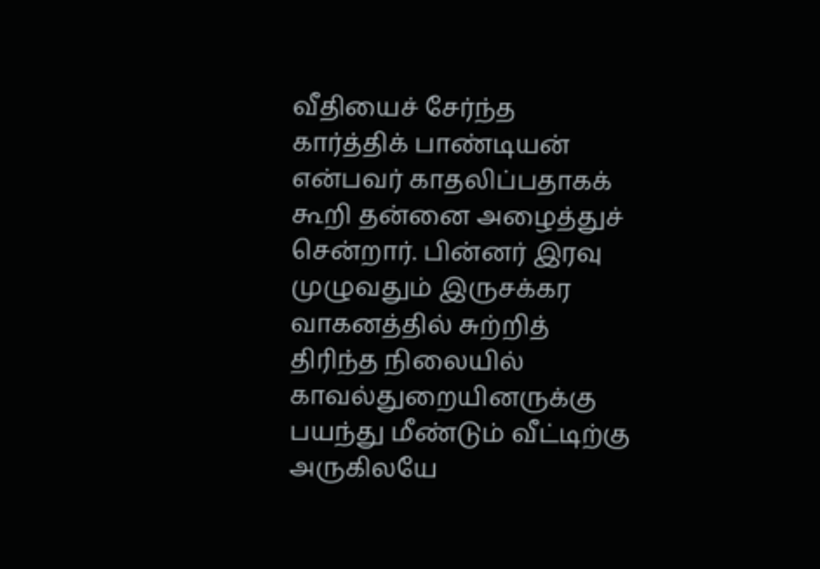வீதியைச் சேர்ந்த கார்த்திக் பாண்டியன் என்பவர் காதலிப்பதாகக் கூறி தன்னை அழைத்துச் சென்றார். பின்னர் இரவு முழுவதும் இருசக்கர வாகனத்தில் சுற்றித் திரிந்த நிலையில் காவல்துறையினருக்கு பயந்து மீண்டும் வீட்டிற்கு அருகிலயே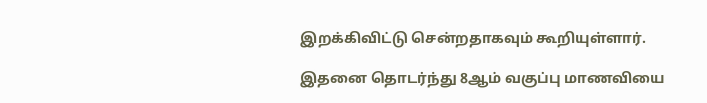இறக்கிவிட்டு சென்றதாகவும் கூறியுள்ளார்.

இதனை தொடர்ந்து 8ஆம் வகுப்பு மாணவியை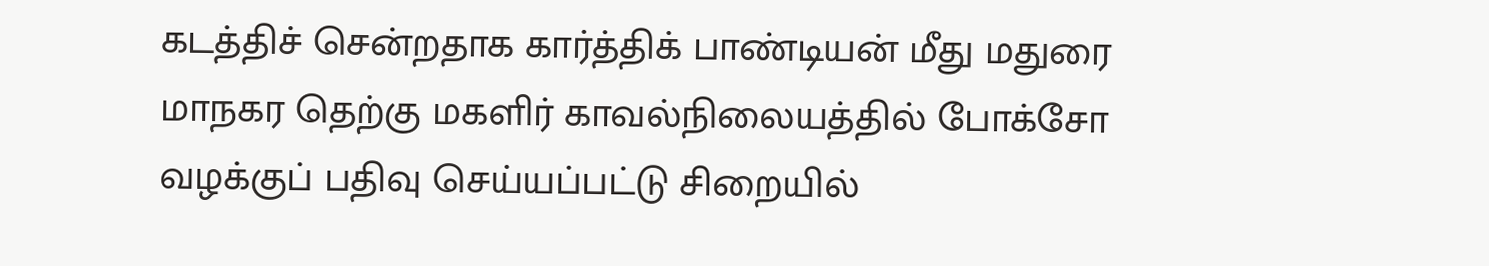கடத்திச் சென்றதாக கார்த்திக் பாண்டியன் மீது மதுரை மாநகர தெற்கு மகளிர் காவல்நிலையத்தில் போக்சோ வழக்குப் பதிவு செய்யப்பட்டு சிறையில்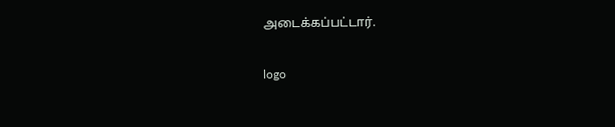அடைக்கப்பட்டார்.

logo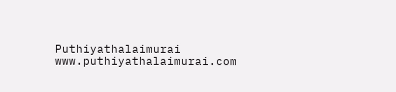Puthiyathalaimurai
www.puthiyathalaimurai.com